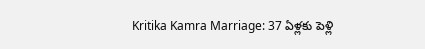Kritika Kamra Marriage: 37 ఏళ్లకు పెళ్లి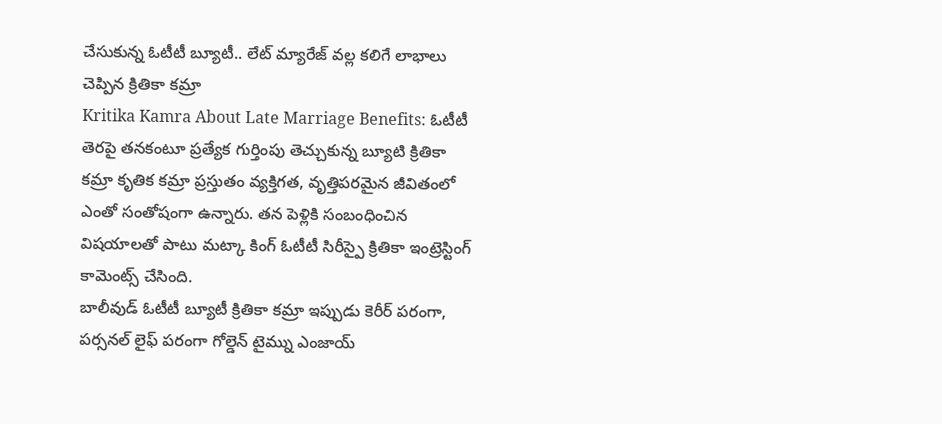చేసుకున్న ఓటీటీ బ్యూటీ.. లేట్ మ్యారేజ్ వల్ల కలిగే లాభాలు చెప్పిన క్రితికా కమ్రా
Kritika Kamra About Late Marriage Benefits: ఓటీటీ తెరపై తనకంటూ ప్రత్యేక గుర్తింపు తెచ్చుకున్న బ్యూటి క్రితికా కమ్రా కృతిక కమ్రా ప్రస్తుతం వ్యక్తిగత, వృత్తిపరమైన జీవితంలో ఎంతో సంతోషంగా ఉన్నారు. తన పెళ్లికి సంబంధించిన విషయాలతో పాటు మట్కా కింగ్ ఓటీటీ సిరీస్పై క్రితికా ఇంట్రెస్టింగ్ కామెంట్స్ చేసింది.
బాలీవుడ్ ఓటీటీ బ్యూటీ క్రితికా కమ్రా ఇప్పుడు కెరీర్ పరంగా, పర్సనల్ లైఫ్ పరంగా గోల్డెన్ టైమ్ను ఎంజాయ్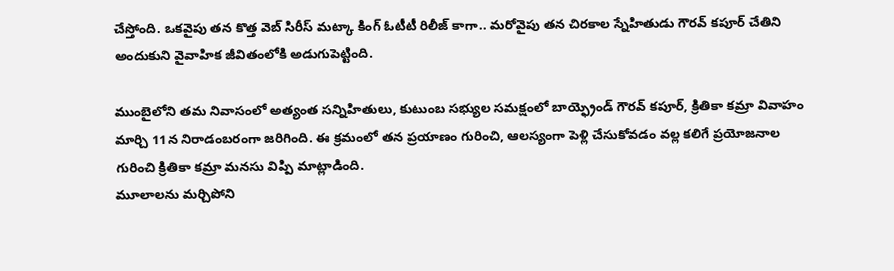చేస్తోంది. ఒకవైపు తన కొత్త వెబ్ సిరీస్ మట్కా కింగ్ ఓటీటీ రిలీజ్ కాగా.. మరోవైపు తన చిరకాల స్నేహితుడు గౌరవ్ కపూర్ చేతిని అందుకుని వైవాహిక జీవితంలోకి అడుగుపెట్టింది.

ముంబైలోని తమ నివాసంలో అత్యంత సన్నిహితులు, కుటుంబ సభ్యుల సమక్షంలో బాయ్ఫ్రెండ్ గౌరవ్ కపూర్, క్రితికా కమ్రా వివాహం మార్చి 11న నిరాడంబరంగా జరిగింది. ఈ క్రమంలో తన ప్రయాణం గురించి, ఆలస్యంగా పెళ్లి చేసుకోవడం వల్ల కలిగే ప్రయోజనాల గురించి క్రితికా కమ్రా మనసు విప్పి మాట్లాడింది.
మూలాలను మర్చిపోని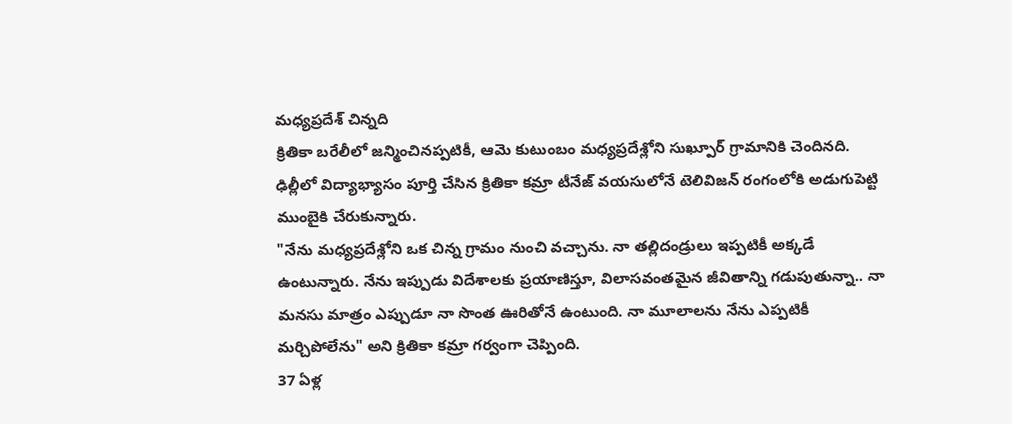మధ్యప్రదేశ్ చిన్నది
క్రితికా బరేలీలో జన్మించినప్పటికీ, ఆమె కుటుంబం మధ్యప్రదేశ్లోని సుఖ్పూర్ గ్రామానికి చెందినది. ఢిల్లీలో విద్యాభ్యాసం పూర్తి చేసిన క్రితికా కమ్రా టీనేజ్ వయసులోనే టెలివిజన్ రంగంలోకి అడుగుపెట్టి ముంబైకి చేరుకున్నారు.
"నేను మధ్యప్రదేశ్లోని ఒక చిన్న గ్రామం నుంచి వచ్చాను. నా తల్లిదండ్రులు ఇప్పటికీ అక్కడే ఉంటున్నారు. నేను ఇప్పుడు విదేశాలకు ప్రయాణిస్తూ, విలాసవంతమైన జీవితాన్ని గడుపుతున్నా.. నా మనసు మాత్రం ఎప్పుడూ నా సొంత ఊరితోనే ఉంటుంది. నా మూలాలను నేను ఎప్పటికీ మర్చిపోలేను" అని క్రితికా కమ్రా గర్వంగా చెప్పింది.
37 ఏళ్ల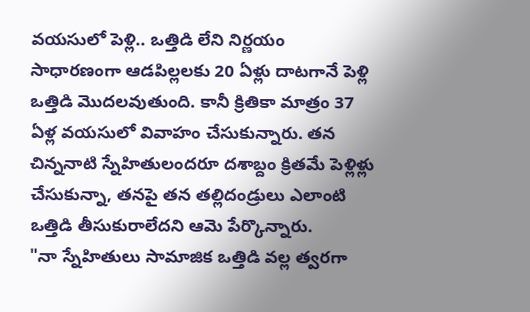వయసులో పెళ్లి.. ఒత్తిడి లేని నిర్ణయం
సాధారణంగా ఆడపిల్లలకు 20 ఏళ్లు దాటగానే పెళ్లి ఒత్తిడి మొదలవుతుంది. కానీ క్రితికా మాత్రం 37 ఏళ్ల వయసులో వివాహం చేసుకున్నారు. తన చిన్ననాటి స్నేహితులందరూ దశాబ్దం క్రితమే పెళ్లిళ్లు చేసుకున్నా, తనపై తన తల్లిదండ్రులు ఎలాంటి ఒత్తిడి తీసుకురాలేదని ఆమె పేర్కొన్నారు.
"నా స్నేహితులు సామాజిక ఒత్తిడి వల్ల త్వరగా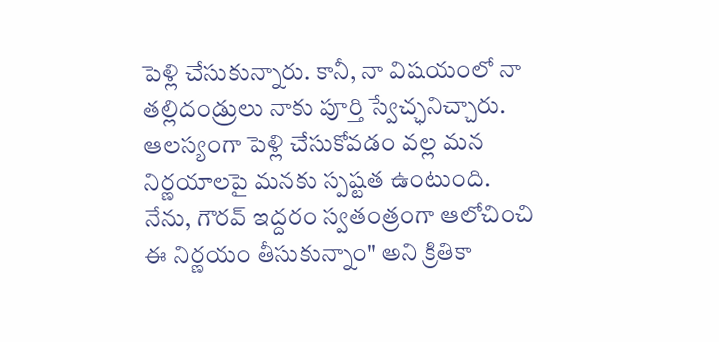పెళ్లి చేసుకున్నారు. కానీ, నా విషయంలో నా తల్లిదండ్రులు నాకు పూర్తి స్వేచ్ఛనిచ్చారు. ఆలస్యంగా పెళ్లి చేసుకోవడం వల్ల మన నిర్ణయాలపై మనకు స్పష్టత ఉంటుంది. నేను, గౌరవ్ ఇద్దరం స్వతంత్రంగా ఆలోచించి ఈ నిర్ణయం తీసుకున్నాం" అని క్రితికా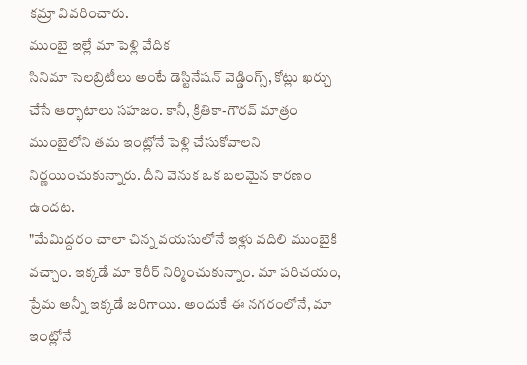కమ్రా వివరించారు.
ముంబై ఇల్లే మా పెళ్లి వేదిక
సినిమా సెలబ్రిటీలు అంటే డెస్టినేషన్ వెడ్డింగ్స్, కోట్లు ఖర్చు చేసే ఆర్భాటాలు సహజం. కానీ, క్రితికా-గౌరవ్ మాత్రం ముంబైలోని తమ ఇంట్లోనే పెళ్లి చేసుకోవాలని నిర్ణయించుకున్నారు. దీని వెనుక ఒక బలమైన కారణం ఉందట.
"మేమిద్దరం చాలా చిన్న వయసులోనే ఇళ్లు వదిలి ముంబైకి వచ్చాం. ఇక్కడే మా కెరీర్ నిర్మించుకున్నాం. మా పరిచయం, ప్రేమ అన్నీ ఇక్కడే జరిగాయి. అందుకే ఈ నగరంలోనే, మా ఇంట్లోనే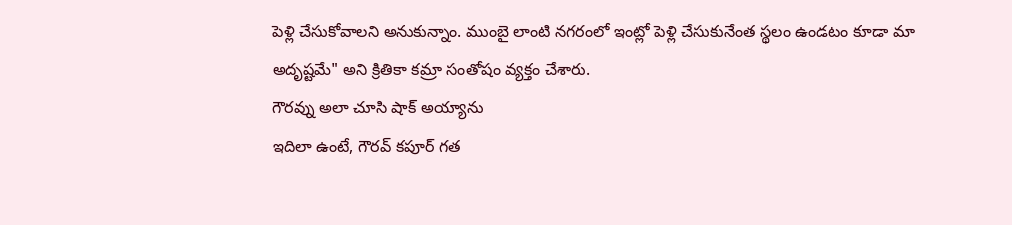పెళ్లి చేసుకోవాలని అనుకున్నాం. ముంబై లాంటి నగరంలో ఇంట్లో పెళ్లి చేసుకునేంత స్థలం ఉండటం కూడా మా అదృష్టమే" అని క్రితికా కమ్రా సంతోషం వ్యక్తం చేశారు.
గౌరవ్ను అలా చూసి షాక్ అయ్యాను
ఇదిలా ఉంటే, గౌరవ్ కపూర్ గత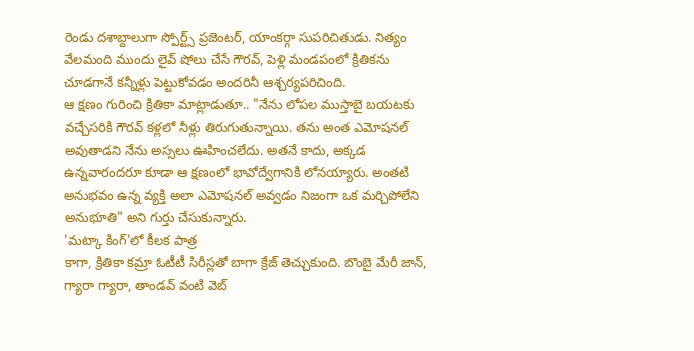రెండు దశాబ్దాలుగా స్పోర్ట్స్ ప్రజెంటర్, యాంకర్గా సుపరిచితుడు. నిత్యం వేలమంది ముందు లైవ్ షోలు చేసే గౌరవ్, పెళ్లి మండపంలో క్రితికను చూడగానే కన్నీళ్లు పెట్టుకోవడం అందరినీ ఆశ్చర్యపరిచింది.
ఆ క్షణం గురించి క్రితికా మాట్లాడుతూ.. "నేను లోపల ముస్తాబై బయటకు వచ్చేసరికి గౌరవ్ కళ్లలో నీళ్లు తిరుగుతున్నాయి. తను అంత ఎమోషనల్ అవుతాడని నేను అస్సలు ఊహించలేదు. అతనే కాదు, అక్కడ ఉన్నవారందరూ కూడా ఆ క్షణంలో భావోద్వేగానికి లోనయ్యారు. అంతటి అనుభవం ఉన్న వ్యక్తి అలా ఎమోషనల్ అవ్వడం నిజంగా ఒక మర్చిపోలేని అనుభూతి" అని గుర్తు చేసుకున్నారు.
'మట్కా కింగ్'లో కీలక పాత్ర
కాగా, క్రితికా కమ్రా ఓటీటీ సిరీస్లతో బాగా క్రేజ్ తెచ్చుకుంది. బొంబై మేరీ జాన్, గ్యారా గ్యారా, తాండవ్ వంటి వెబ్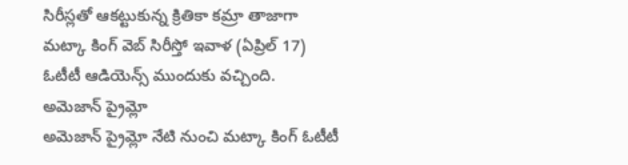సిరీస్లతో ఆకట్టుకున్న క్రితికా కమ్రా తాజాగా మట్కా కింగ్ వెబ్ సిరీస్తో ఇవాళ (ఏప్రిల్ 17) ఓటీటీ ఆడియెన్స్ ముందుకు వచ్చింది.
అమెజాన్ ప్రైమ్లో
అమెజాన్ ప్రైమ్లో నేటి నుంచి మట్కా కింగ్ ఓటీటీ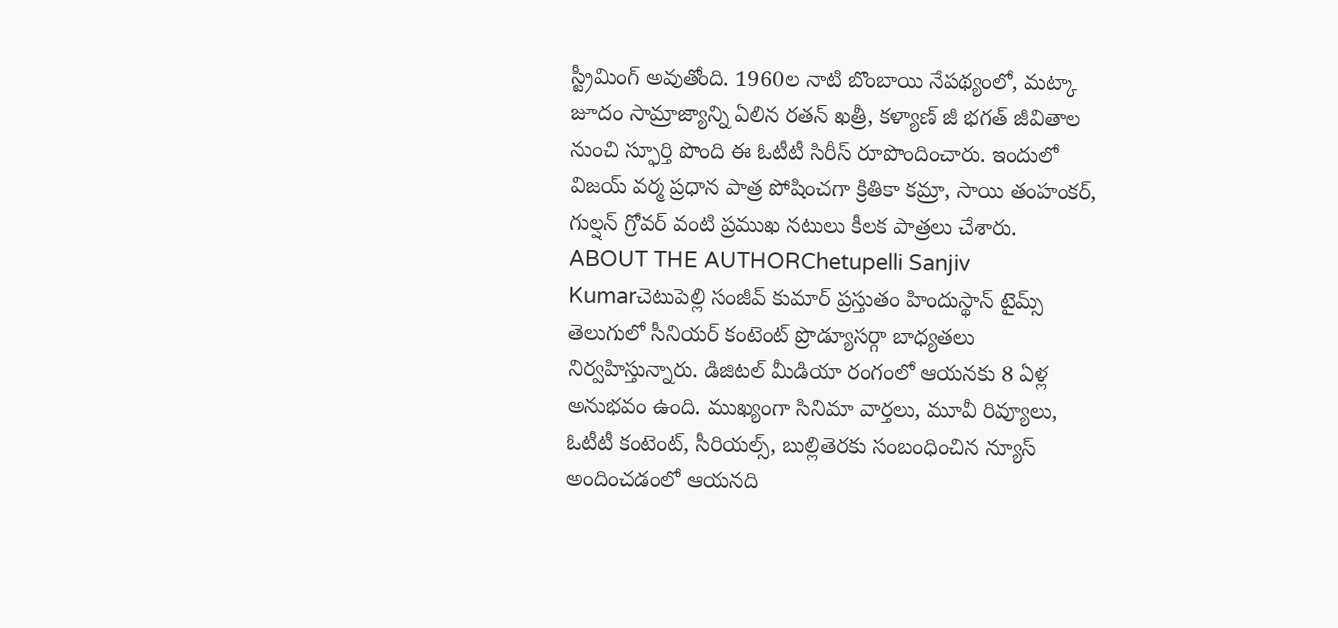స్ట్రీమింగ్ అవుతోంది. 1960ల నాటి బొంబాయి నేపథ్యంలో, మట్కా జూదం సామ్రాజ్యాన్ని ఏలిన రతన్ ఖత్రీ, కళ్యాణ్ జీ భగత్ జీవితాల నుంచి స్ఫూర్తి పొంది ఈ ఓటీటీ సిరీస్ రూపొందించారు. ఇందులో విజయ్ వర్మ ప్రధాన పాత్ర పోషించగా క్రితికా కమ్రా, సాయి తంహంకర్, గుల్షన్ గ్రోవర్ వంటి ప్రముఖ నటులు కీలక పాత్రలు చేశారు.
ABOUT THE AUTHORChetupelli Sanjiv Kumarచెటుపెల్లి సంజీవ్ కుమార్ ప్రస్తుతం హిందుస్థాన్ టైమ్స్ తెలుగులో సీనియర్ కంటెంట్ ప్రొడ్యూసర్గా బాధ్యతలు నిర్వహిస్తున్నారు. డిజిటల్ మీడియా రంగంలో ఆయనకు 8 ఏళ్ల అనుభవం ఉంది. ముఖ్యంగా సినిమా వార్తలు, మూవీ రివ్యూలు, ఓటీటీ కంటెంట్, సీరియల్స్, బుల్లితెరకు సంబంధించిన న్యూస్ అందించడంలో ఆయనది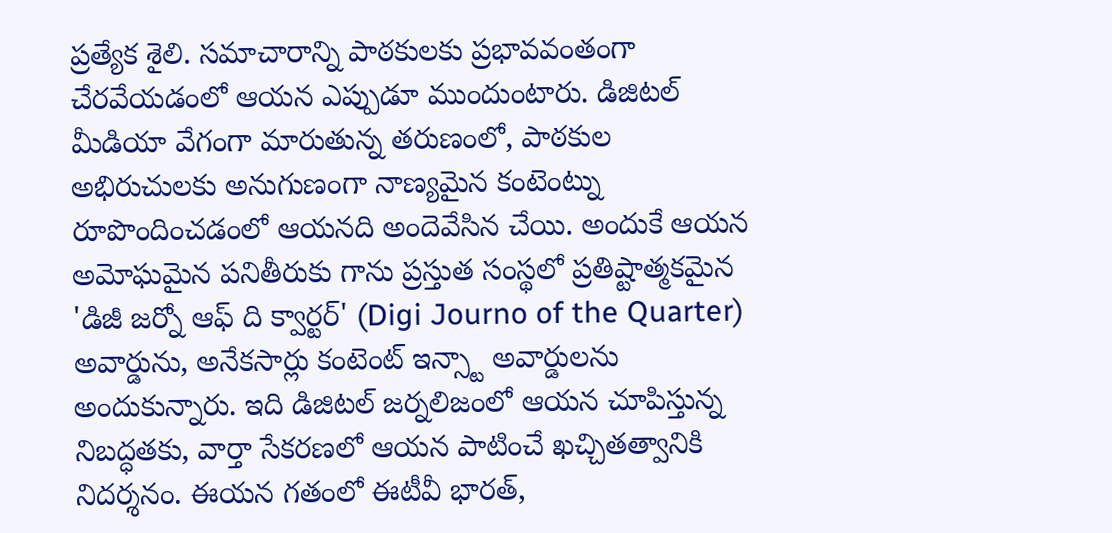ప్రత్యేక శైలి. సమాచారాన్ని పాఠకులకు ప్రభావవంతంగా చేరవేయడంలో ఆయన ఎప్పుడూ ముందుంటారు. డిజిటల్ మీడియా వేగంగా మారుతున్న తరుణంలో, పాఠకుల అభిరుచులకు అనుగుణంగా నాణ్యమైన కంటెంట్ను రూపొందించడంలో ఆయనది అందెవేసిన చేయి. అందుకే ఆయన అమోఘమైన పనితీరుకు గాను ప్రస్తుత సంస్థలో ప్రతిష్టాత్మకమైన 'డిజీ జర్నో ఆఫ్ ది క్వార్టర్' (Digi Journo of the Quarter) అవార్డును, అనేకసార్లు కంటెంట్ ఇన్స్టా అవార్డులను అందుకున్నారు. ఇది డిజిటల్ జర్నలిజంలో ఆయన చూపిస్తున్న నిబద్ధతకు, వార్తా సేకరణలో ఆయన పాటించే ఖచ్చితత్వానికి నిదర్శనం. ఈయన గతంలో ఈటీవీ భారత్,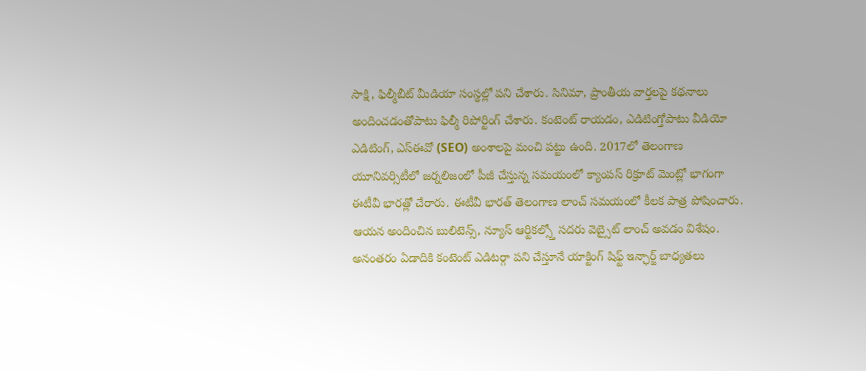సాక్షి, ఫిల్మీబీట్ మీడియా సంస్థల్లో పని చేశారు. సినిమా, ప్రాంతీయ వార్తలపై కథనాలు అందించడంతోపాటు ఫిల్మీ రిపోర్టింగ్ చేశారు. కంటెంట్ రాయడం, ఎడిటింగ్తోపాటు వీడియో ఎడిటింగ్, ఎస్ఈవో (SEO) అంశాలపై మంచి పట్టు ఉంది. 2017లో తెలంగాణ యూనివర్సిటీలో జర్నలిజంలో పీజీ చేస్తున్న సమయంలో క్యాంపస్ రిక్రూట్ మెంట్లో భాగంగా ఈటీవీ భారత్లో చేరారు. ఈటీవీ భారత్ తెలంగాణ లాంచ్ సమయంలో కీలక పాత్ర పోషించారు. ఆయన అందించిన బులిటెన్స్, న్యూస్ ఆర్టికల్స్తో సదరు వెబ్సైట్ లాంచ్ అవడం విశేషం. అనంతరం ఏడాదికి కంటెంట్ ఎడిటర్గా పని చేస్తూనే యాక్టింగ్ షిఫ్ట్ ఇన్ఛార్జ్ బాధ్యతలు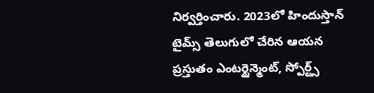నిర్వర్తించారు. 2023లో హిందుస్తాన్ టైమ్స్ తెలుగులో చేరిన ఆయన ప్రస్తుతం ఎంటర్టైన్మెంట్, స్పోర్ట్స్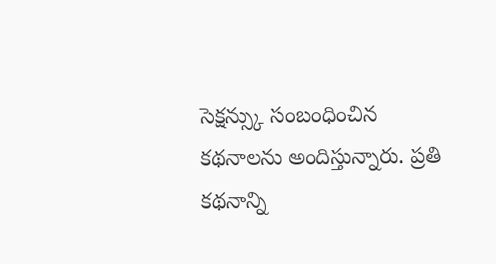సెక్షన్స్కు సంబంధించిన కథనాలను అందిస్తున్నారు. ప్రతి కథనాన్ని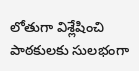లోతుగా విశ్లేషించి పాఠకులకు సులభంగా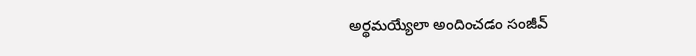అర్థమయ్యేలా అందించడం సంజీవ్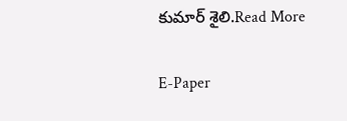కుమార్ శైలి.Read More

E-Paper